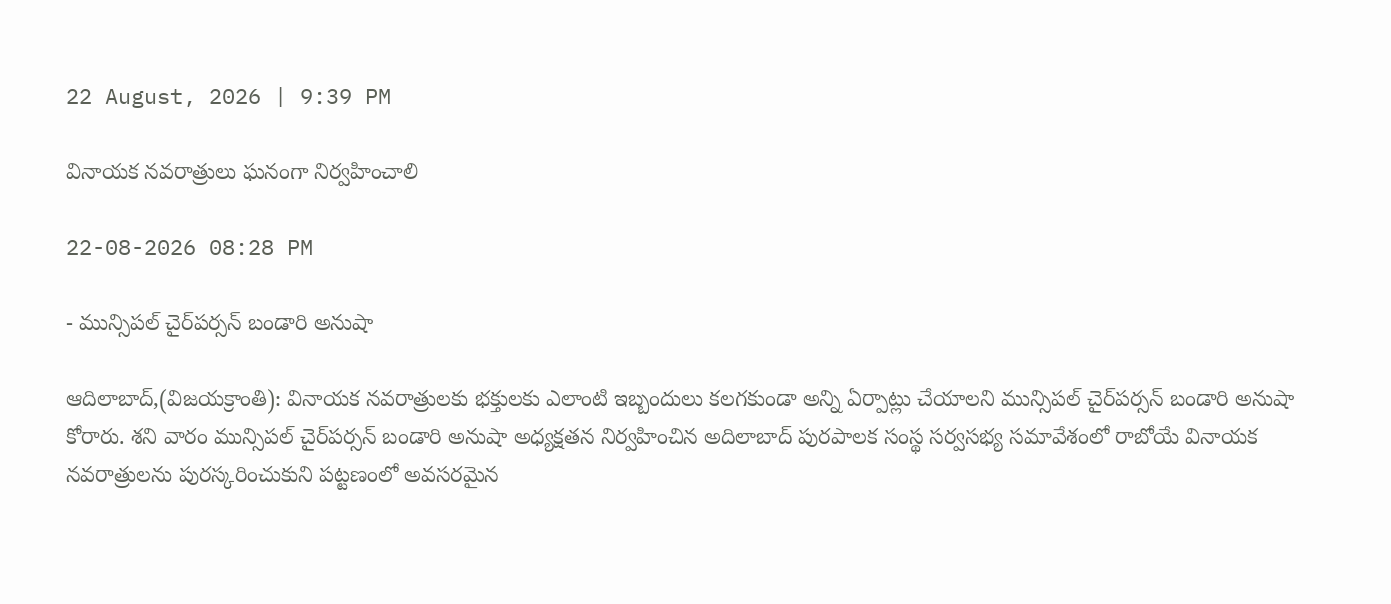22 August, 2026 | 9:39 PM

వినాయక నవరాత్రులు ఘనంగా నిర్వహించాలి

22-08-2026 08:28 PM

- మున్సిపల్ చైర్‌పర్సన్ బండారి అనుషా

ఆదిలాబాద్,(విజయక్రాంతి): వినాయక నవరాత్రులకు భక్తులకు ఎలాంటి ఇబ్బందులు కలగకుండా అన్ని ఏర్పాట్లు చేయాలని మున్సిపల్ చైర్‌పర్సన్ బండారి అనుషా కోరారు. శని వారం మున్సిపల్ చైర్‌పర్సన్ బండారి అనుషా అధ్యక్షతన నిర్వహించిన అదిలాబాద్ పురపాలక సంస్థ సర్వసభ్య సమావేశంలో రాబోయే వినాయక నవరాత్రులను పురస్కరించుకుని పట్టణంలో అవసరమైన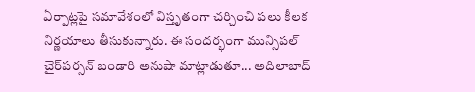ఏర్పాట్లపై సమావేశంలో విస్తృతంగా చర్చించి పలు కీలక నిర్ణయాలు తీసుకున్నారు. ఈ సందర్భంగా మున్సిపల్ చైర్‌పర్సన్ బండారి అనుషా మాట్లాడుతూ... అదిలాబాద్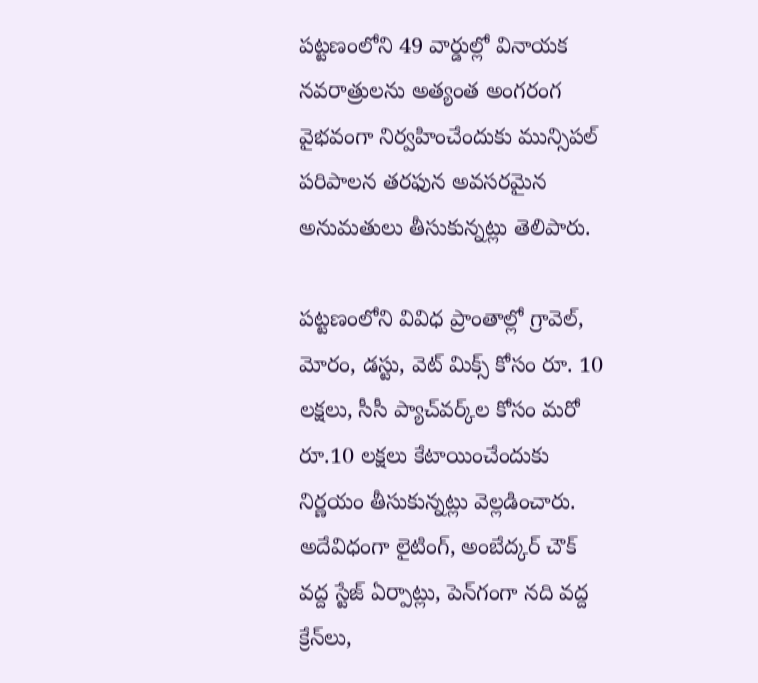పట్టణంలోని 49 వార్డుల్లో వినాయక నవరాత్రులను అత్యంత అంగరంగ వైభవంగా నిర్వహించేందుకు మున్సిపల్ పరిపాలన తరఫున అవసరమైన అనుమతులు తీసుకున్నట్లు తెలిపారు.

పట్టణంలోని వివిధ ప్రాంతాల్లో గ్రావెల్, మోరం, డస్టు, వెట్ మిక్స్ కోసం రూ. 10 లక్షలు, సీసీ ప్యాచ్‌వర్క్‌ల కోసం మరో రూ.10 లక్షలు కేటాయించేందుకు నిర్ణయం తీసుకున్నట్లు వెల్లడించారు. అదేవిధంగా లైటింగ్, అంబేద్కర్ చౌక్ వద్ద స్టేజ్ ఏర్పాట్లు, పెన్‌గంగా నది వద్ద క్రేన్‌లు,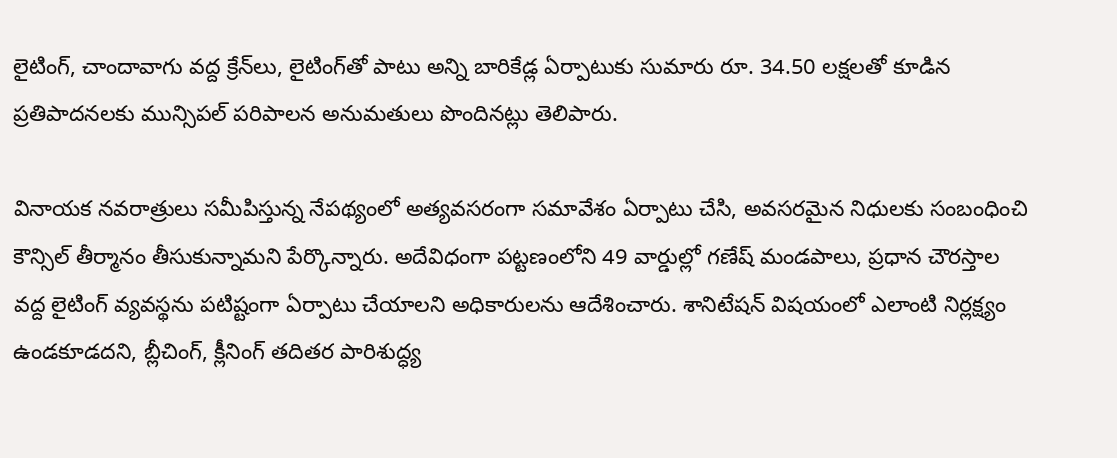లైటింగ్, చాందావాగు వద్ద క్రేన్‌లు, లైటింగ్‌తో పాటు అన్ని బారికేడ్ల ఏర్పాటుకు సుమారు రూ. 34.50 లక్షలతో కూడిన ప్రతిపాదనలకు మున్సిపల్ పరిపాలన అనుమతులు పొందినట్లు తెలిపారు.

వినాయక నవరాత్రులు సమీపిస్తున్న నేపథ్యంలో అత్యవసరంగా సమావేశం ఏర్పాటు చేసి, అవసరమైన నిధులకు సంబంధించి కౌన్సిల్ తీర్మానం తీసుకున్నామని పేర్కొన్నారు. అదేవిధంగా పట్టణంలోని 49 వార్డుల్లో గణేష్ మండపాలు, ప్రధాన చౌరస్తాల వద్ద లైటింగ్ వ్యవస్థను పటిష్టంగా ఏర్పాటు చేయాలని అధికారులను ఆదేశించారు. శానిటేషన్ విషయంలో ఎలాంటి నిర్లక్ష్యం ఉండకూడదని, బ్లీచింగ్, క్లీనింగ్ తదితర పారిశుద్ధ్య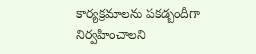కార్యక్రమాలను పకడ్బందీగా నిర్వహించాలని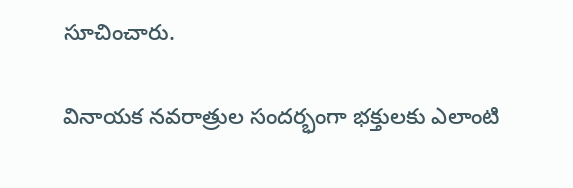సూచించారు.

వినాయక నవరాత్రుల సందర్భంగా భక్తులకు ఎలాంటి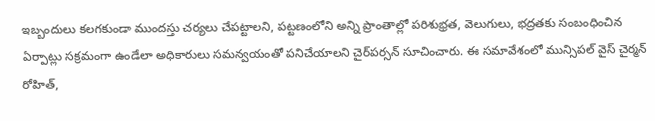ఇబ్బందులు కలగకుండా ముందస్తు చర్యలు చేపట్టాలని, పట్టణంలోని అన్ని ప్రాంతాల్లో పరిశుభ్రత, వెలుగులు, భద్రతకు సంబంధించిన ఏర్పాట్లు సక్రమంగా ఉండేలా అధికారులు సమన్వయంతో పనిచేయాలని చైర్‌పర్సన్ సూచించారు. ఈ సమావేశంలో మున్సిపల్ వైస్ చైర్మన్ రోహిత్,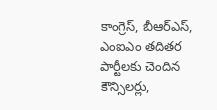కాంగ్రెస్, బీఆర్‌ఎస్, ఎంఐఎం తదితర పార్టీలకు చెందిన కౌన్సిలర్లు,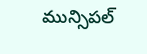మున్సిపల్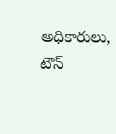అధికారులు, టౌన్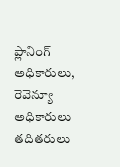ప్లానింగ్ అధికారులు, రెవెన్యూ అధికారులు తదితరులు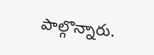పాల్గొన్నారు.